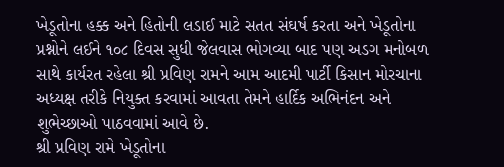ખેડૂતોના હક્ક અને હિતોની લડાઈ માટે સતત સંઘર્ષ કરતા અને ખેડૂતોના પ્રશ્નોને લઈને ૧૦૮ દિવસ સુધી જેલવાસ ભોગવ્યા બાદ પણ અડગ મનોબળ સાથે કાર્યરત રહેલા શ્રી પ્રવિણ રામને આમ આદમી પાર્ટી કિસાન મોરચાના અધ્યક્ષ તરીકે નિયુક્ત કરવામાં આવતા તેમને હાર્દિક અભિનંદન અને શુભેચ્છાઓ પાઠવવામાં આવે છે.
શ્રી પ્રવિણ રામે ખેડૂતોના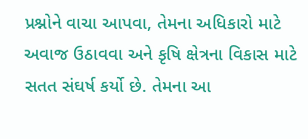પ્રશ્નોને વાચા આપવા, તેમના અધિકારો માટે અવાજ ઉઠાવવા અને કૃષિ ક્ષેત્રના વિકાસ માટે સતત સંઘર્ષ કર્યો છે. તેમના આ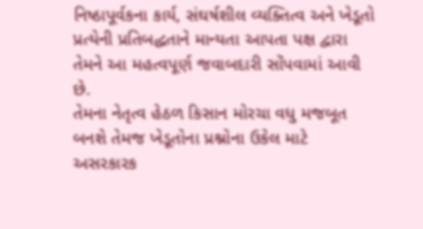નિષ્ઠાપૂર્વકના કાર્ય, સંઘર્ષશીલ વ્યક્તિત્વ અને ખેડૂતો પ્રત્યેની પ્રતિબદ્ધતાને માન્યતા આપતા પક્ષ દ્વારા તેમને આ મહત્વપૂર્ણ જવાબદારી સોંપવામાં આવી છે.
તેમના નેતૃત્વ હેઠળ કિસાન મોરચા વધુ મજબૂત બનશે તેમજ ખેડૂતોના પ્રશ્નોના ઉકેલ માટે અસરકારક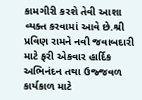કામગીરી કરશે તેવી આશા વ્યક્ત કરવામાં આવે છે.શ્રી પ્રવિણ રામને નવી જવાબદારી માટે ફરી એકવાર હાર્દિક અભિનંદન તથા ઉજ્જવળ કાર્યકાળ માટે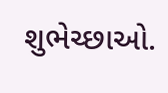શુભેચ્છાઓ.